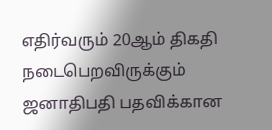எதிர்வரும் 20ஆம் திகதி நடைபெறவிருக்கும் ஜனாதிபதி பதவிக்கான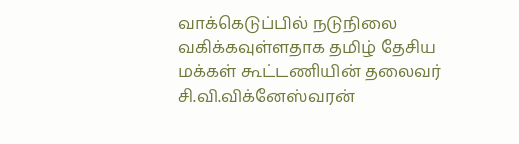வாக்கெடுப்பில் நடுநிலை வகிக்கவுள்ளதாக தமிழ் தேசிய மக்கள் கூட்டணியின் தலைவர் சி.வி.விக்னேஸ்வரன்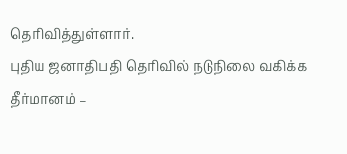தெரிவித்துள்ளார்.
புதிய ஜனாதிபதி தெரிவில் நடுநிலை வகிக்க தீர்மானம் –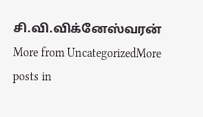சி.வி.விக்னேஸ்வரன்
More from UncategorizedMore posts in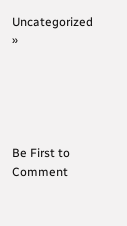Uncategorized »





Be First to Comment